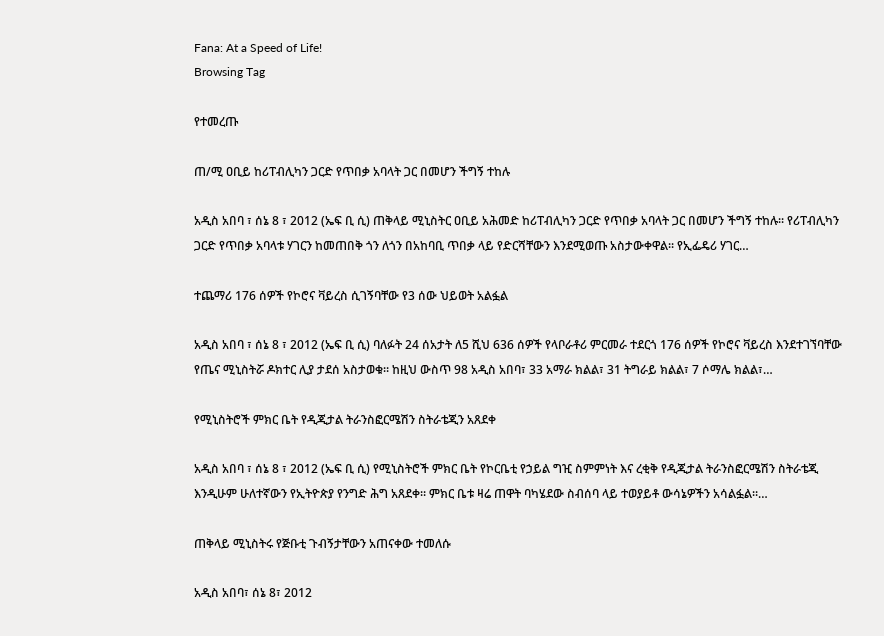Fana: At a Speed of Life!
Browsing Tag

የተመረጡ

ጠ/ሚ ዐቢይ ከሪፐብሊካን ጋርድ የጥበቃ አባላት ጋር በመሆን ችግኝ ተከሉ

አዲስ አበባ ፣ ሰኔ 8 ፣ 2012 (ኤፍ ቢ ሲ) ጠቅላይ ሚኒስትር ዐቢይ አሕመድ ከሪፐብሊካን ጋርድ የጥበቃ አባላት ጋር በመሆን ችግኝ ተከሉ፡፡ የሪፐብሊካን ጋርድ የጥበቃ አባላቱ ሃገርን ከመጠበቅ ጎን ለጎን በአከባቢ ጥበቃ ላይ የድርሻቸውን እንደሚወጡ አስታውቀዋል፡፡ የኢፌዴሪ ሃገር…

ተጨማሪ 176 ሰዎች የኮሮና ቫይረስ ሲገኝባቸው የ3 ሰው ህይወት አልፏል

አዲስ አበባ ፣ ሰኔ 8 ፣ 2012 (ኤፍ ቢ ሲ) ባለፉት 24 ሰአታት ለ5 ሺህ 636 ሰዎች የላቦራቶሪ ምርመራ ተደርጎ 176 ሰዎች የኮሮና ቫይረስ እንደተገኘባቸው የጤና ሚኒስትሯ ዶክተር ሊያ ታደሰ አስታወቁ። ከዚህ ውስጥ 98 አዲስ አበባ፣ 33 አማራ ክልል፣ 31 ትግራይ ክልል፣ 7 ሶማሌ ክልል፣…

የሚኒስትሮች ምክር ቤት የዲጂታል ትራንስፎርሜሽን ስትራቴጂን አጸደቀ

አዲስ አበባ ፣ ሰኔ 8 ፣ 2012 (ኤፍ ቢ ሲ) የሚኒስትሮች ምክር ቤት የኮርቤቲ የኃይል ግዢ ስምምነት እና ረቂቅ የዲጂታል ትራንስፎርሜሽን ስትራቴጂ እንዲሁም ሁለተኛውን የኢትዮጵያ የንግድ ሕግ አጸደቀ። ምክር ቤቱ ዛሬ ጠዋት ባካሄደው ስብሰባ ላይ ተወያይቶ ውሳኔዎችን አሳልፏል።…

ጠቅላይ ሚኒስትሩ የጅቡቲ ጉብኝታቸውን አጠናቀው ተመለሱ

አዲስ አበባ፣ ሰኔ 8፣ 2012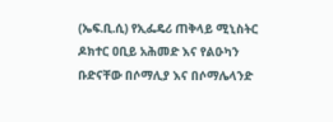(ኤፍ.ቢ.ሲ) የኢፌዴሪ ጠቅላይ ሚኒስትር ዶክተር ዐቢይ አሕመድ እና የልዑካን ቡድናቸው በሶማሊያ እና በሶማሌላንድ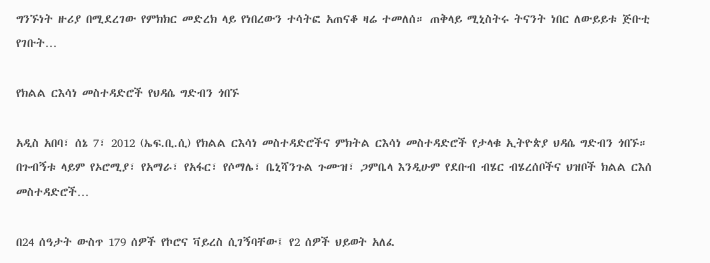ግንኙነት ዙሪያ በሚደረገው የምክክር መድረክ ላይ የነበረውን ተሳትፎ አጠናቆ ዛሬ ተመለሰ። ጠቅላይ ሚኒስትሩ ትናንት ነበር ለውይይቱ ጅቡቲ የገቡት…

የክልል ርእሳነ መስተዳድሮች የህዳሴ ግድብን ጎበኙ

አዲስ አበባ፣ ሰኔ 7፣ 2012 (ኤፍ.ቢ.ሲ) የክልል ርእሳነ መስተዳድሮችና ምክትል ርእሳነ መስተዳድሮች የታላቁ ኢትዮጵያ ህዳሴ ግድብን ጎበኙ። በጉብኝቱ ላይም የኦሮሚያ፣ የአማራ፣ የአፋር፣ የሶማሌ፣ ቤኒሻንጉል ጉሙዝ፣ ጋምቤላ እንዲሁም የደቡብ ብሄር ብሄረሰቦችና ህዝቦች ክልል ርእሰ መስተዳድሮች…

በ24 ሰዓታት ውስጥ 179 ሰዎች የኮሮና ቫይረስ ሲገኝባቸው፤ የ2 ሰዎች ህይወት አለፈ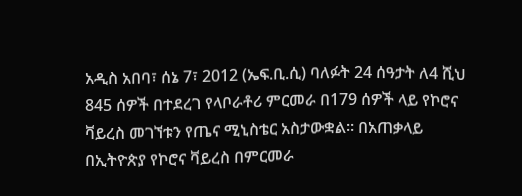አዲስ አበባ፣ ሰኔ 7፣ 2012 (ኤፍ.ቢ.ሲ) ባለፉት 24 ሰዓታት ለ4 ሺህ 845 ሰዎች በተደረገ የላቦራቶሪ ምርመራ በ179 ሰዎች ላይ የኮሮና ቫይረስ መገኘቱን የጤና ሚኒስቴር አስታውቋል። በአጠቃላይ በኢትዮጵያ የኮሮና ቫይረስ በምርመራ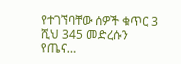የተገኘባቸው ሰዎች ቁጥር 3 ሺህ 345 መድረሱን የጤና…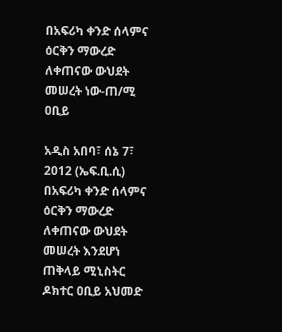በአፍሪካ ቀንድ ሰላምና ዕርቅን ማውረድ ለቀጠናው ውህደት መሠረት ነው-ጠ/ሚ ዐቢይ

አዲስ አበባ፣ ሰኔ 7፣ 2012 (ኤፍ.ቢ.ሲ) በአፍሪካ ቀንድ ሰላምና ዕርቅን ማውረድ ለቀጠናው ውህደት መሠረት እንደሆነ ጠቅላይ ሚኒስትር ዶክተር ዐቢይ አህመድ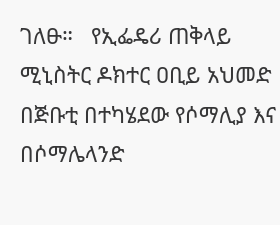ገለፁ።   የኢፌዴሪ ጠቅላይ ሚኒስትር ዶክተር ዐቢይ አህመድ በጅቡቲ በተካሄደው የሶማሊያ እና በሶማሌላንድ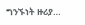ግንኙነት ዙሪያ…